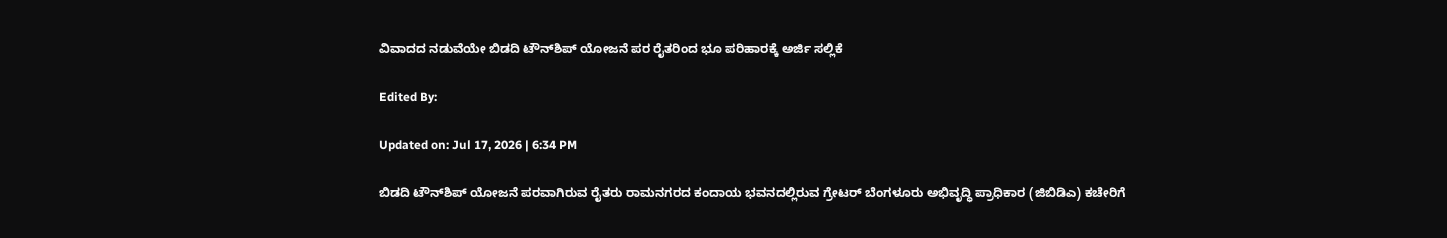ವಿವಾದದ ನಡುವೆಯೇ ಬಿಡದಿ ಟೌನ್‌ಶಿಪ್ ಯೋಜನೆ ಪರ ರೈತರಿಂದ ಭೂ ಪರಿಹಾರಕ್ಕೆ ಅರ್ಜಿ ಸಲ್ಲಿಕೆ

Edited By:

Updated on: Jul 17, 2026 | 6:34 PM

ಬಿಡದಿ ಟೌನ್‌ಶಿಪ್ ಯೋಜನೆ ಪರವಾಗಿರುವ ರೈತರು ರಾಮನಗರದ ಕಂದಾಯ ಭವನದಲ್ಲಿರುವ ಗ್ರೇಟರ್ ಬೆಂಗಳೂರು ಅಭಿವೃದ್ಧಿ ಪ್ರಾಧಿಕಾರ (ಜಿಬಿಡಿಎ) ಕಚೇರಿಗೆ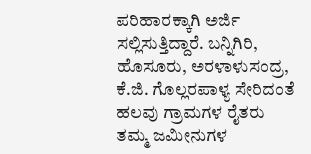ಪರಿಹಾರಕ್ಕಾಗಿ ಅರ್ಜಿ ಸಲ್ಲಿಸುತ್ತಿದ್ದಾರೆ. ಬನ್ನಿಗಿರಿ, ಹೊಸೂರು, ಅರಳಾಳುಸಂದ್ರ, ಕೆ.ಜಿ. ಗೊಲ್ಲರಪಾಳ್ಯ ಸೇರಿದಂತೆ ಹಲವು ಗ್ರಾಮಗಳ ರೈತರು ತಮ್ಮ ಜಮೀನುಗಳ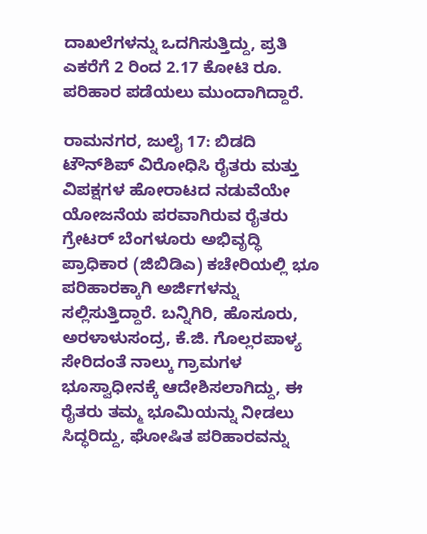ದಾಖಲೆಗಳನ್ನು ಒದಗಿಸುತ್ತಿದ್ದು, ಪ್ರತಿ ಎಕರೆಗೆ 2 ರಿಂದ 2.17 ಕೋಟಿ ರೂ. ಪರಿಹಾರ ಪಡೆಯಲು ಮುಂದಾಗಿದ್ದಾರೆ.

ರಾಮನಗರ, ಜುಲೈ 17: ಬಿಡದಿ ಟೌನ್‌ಶಿಪ್ ವಿರೋಧಿಸಿ ರೈತರು ಮತ್ತು ವಿಪಕ್ಷಗಳ ಹೋರಾಟದ ನಡುವೆಯೇ ಯೋಜನೆಯ ಪರವಾಗಿರುವ ರೈತರು ಗ್ರೇಟರ್ ಬೆಂಗಳೂರು ಅಭಿವೃದ್ಧಿ ಪ್ರಾಧಿಕಾರ (ಜಿಬಿಡಿಎ) ಕಚೇರಿಯಲ್ಲಿ ಭೂ ಪರಿಹಾರಕ್ಕಾಗಿ ಅರ್ಜಿಗಳನ್ನು ಸಲ್ಲಿಸುತ್ತಿದ್ದಾರೆ. ಬನ್ನಿಗಿರಿ, ಹೊಸೂರು, ಅರಳಾಳುಸಂದ್ರ, ಕೆ.ಜಿ. ಗೊಲ್ಲರಪಾಳ್ಯ ಸೇರಿದಂತೆ ನಾಲ್ಕು ಗ್ರಾಮಗಳ ಭೂಸ್ವಾಧೀನಕ್ಕೆ ಆದೇಶಿಸಲಾಗಿದ್ದು, ಈ ರೈತರು ತಮ್ಮ ಭೂಮಿಯನ್ನು ನೀಡಲು ಸಿದ್ಧರಿದ್ದು, ಘೋಷಿತ ಪರಿಹಾರವನ್ನು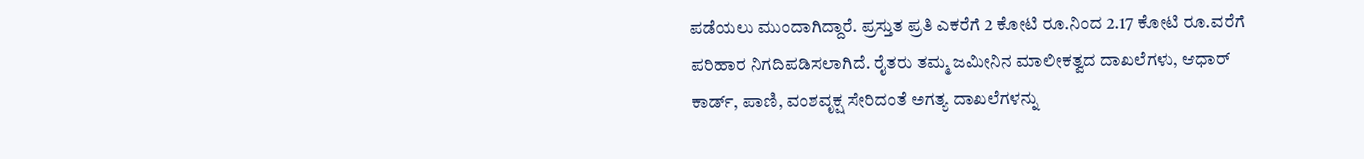ಪಡೆಯಲು ಮುಂದಾಗಿದ್ದಾರೆ. ಪ್ರಸ್ತುತ ಪ್ರತಿ ಎಕರೆಗೆ 2 ಕೋಟಿ ರೂ.ನಿಂದ 2.17 ಕೋಟಿ ರೂ.ವರೆಗೆ ಪರಿಹಾರ ನಿಗದಿಪಡಿಸಲಾಗಿದೆ. ರೈತರು ತಮ್ಮ ಜಮೀನಿನ ಮಾಲೀಕತ್ವದ ದಾಖಲೆಗಳು, ಆಧಾರ್ ಕಾರ್ಡ್, ಪಾಣಿ, ವಂಶವೃಕ್ಷ ಸೇರಿದಂತೆ ಅಗತ್ಯ ದಾಖಲೆಗಳನ್ನು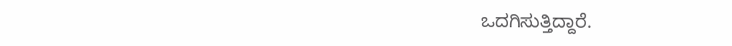ಒದಗಿಸುತ್ತಿದ್ದಾರೆ.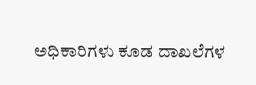ಅಧಿಕಾರಿಗಳು ಕೂಡ ದಾಖಲೆಗಳ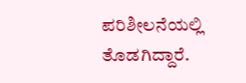ಪರಿಶೀಲನೆಯಲ್ಲಿ ತೊಡಗಿದ್ದಾರೆ.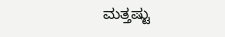ಮತ್ತಷ್ಟು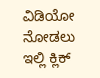ವಿಡಿಯೋ ನೋಡಲು ಇಲ್ಲಿ ಕ್ಲಿಕ್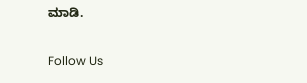ಮಾಡಿ.

Follow Us